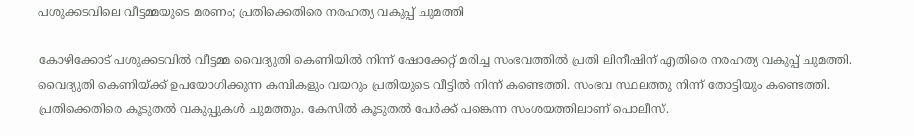പശുക്കടവിലെ വീട്ടമ്മയുടെ മരണം; പ്രതിക്കെതിരെ നരഹത്യ വകുപ്പ് ചുമത്തി

കോഴിക്കോട് പശുക്കടവിൽ വീട്ടമ്മ വൈദ്യുതി കെണിയിൽ നിന്ന് ഷോക്കേറ്റ് മരിച്ച സംഭവത്തിൽ പ്രതി ലിനീഷിന് എതിരെ നരഹത്യ വകുപ്പ് ചുമത്തി. വൈദ്യുതി കെണിയ്ക്ക് ഉപയോഗിക്കുന്ന കമ്പികളും വയറും പ്രതിയുടെ വീട്ടിൽ നിന്ന് കണ്ടെത്തി. സംഭവ സ്ഥലത്തു നിന്ന് തോട്ടിയും കണ്ടെത്തി. പ്രതിക്കെതിരെ കൂടുതൽ വകുപ്പുകൾ ചുമത്തും. കേസിൽ കൂടുതൽ പേർക്ക് പങ്കെന്ന സംശയത്തിലാണ് പൊലീസ്.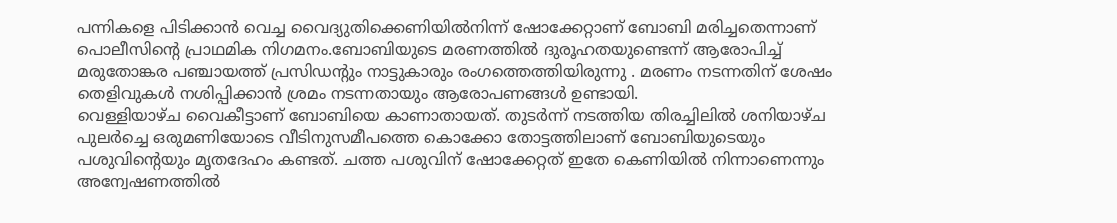പന്നികളെ പിടിക്കാൻ വെച്ച വൈദ്യുതിക്കെണിയിൽനിന്ന് ഷോക്കേറ്റാണ് ബോബി മരിച്ചതെന്നാണ് പൊലീസിന്റെ പ്രാഥമിക നിഗമനം.ബോബിയുടെ മരണത്തിൽ ദുരൂഹതയുണ്ടെന്ന് ആരോപിച്ച് മരുതോങ്കര പഞ്ചായത്ത് പ്രസിഡന്റും നാട്ടുകാരും രംഗത്തെത്തിയിരുന്നു . മരണം നടന്നതിന് ശേഷം തെളിവുകൾ നശിപ്പിക്കാൻ ശ്രമം നടന്നതായും ആരോപണങ്ങൾ ഉണ്ടായി.
വെള്ളിയാഴ്ച വൈകീട്ടാണ് ബോബിയെ കാണാതായത്. തുടർന്ന് നടത്തിയ തിരച്ചിലിൽ ശനിയാഴ്ച പുലർച്ചെ ഒരുമണിയോടെ വീടിനുസമീപത്തെ കൊക്കോ തോട്ടത്തിലാണ് ബോബിയുടെയും പശുവിന്റെയും മൃതദേഹം കണ്ടത്. ചത്ത പശുവിന് ഷോക്കേറ്റത് ഇതേ കെണിയിൽ നിന്നാണെന്നും അന്വേഷണത്തിൽ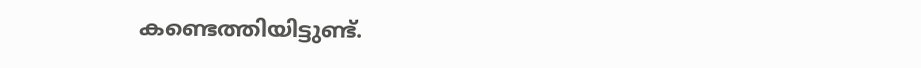കണ്ടെത്തിയിട്ടുണ്ട്.